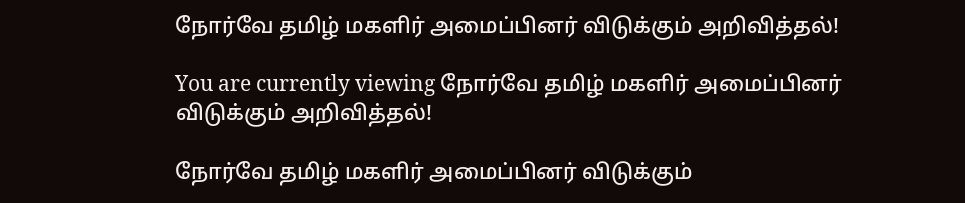நோர்வே தமிழ் மகளிர் அமைப்பினர் விடுக்கும் அறிவித்தல்!

You are currently viewing நோர்வே தமிழ் மகளிர் அமைப்பினர் விடுக்கும் அறிவித்தல்!

நோர்வே தமிழ் மகளிர் அமைப்பினர் விடுக்கும்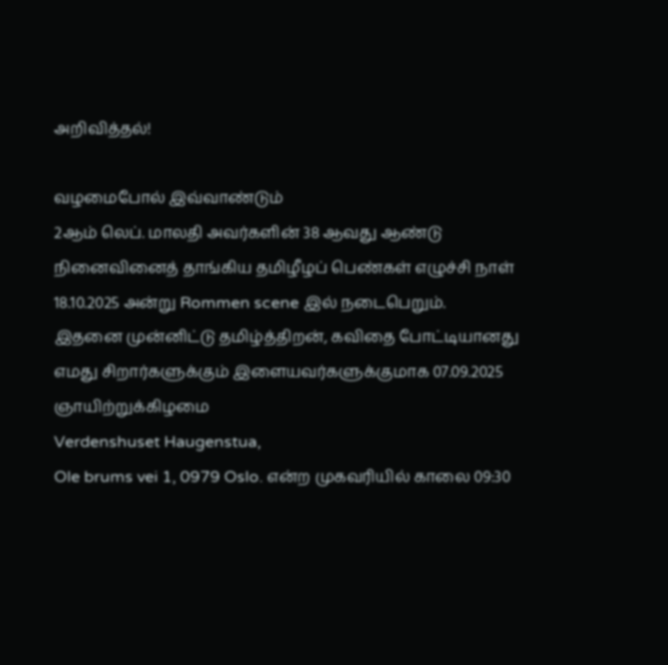அறிவித்தல்!

வழமைபோல் இவ்வாண்டும்
2ஆம் லெப். மாலதி அவர்களின் 38 ஆவது ஆண்டு நினைவினைத் தாங்கிய தமிழீழப் பெண்கள் எழுச்சி நாள் 18.10.2025 அன்று Rommen scene இல் நடைபெறும்.
இதனை முன்னிட்டு தமிழ்த்திறன், கவிதை போட்டியானது எமது சிறார்களுக்கும் இளையவர்களுக்குமாக 07.09.2025 ஞாயிற்றுக்கிழமை
Verdenshuset Haugenstua,
Ole brums vei 1, 0979 Oslo. என்ற முகவரியில் காலை 09:30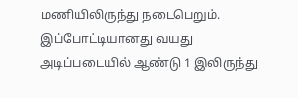மணியிலிருந்து நடைபெறும்.
இப்போட்டியானது வயது அடிப்படையில் ஆண்டு 1 இலிருந்து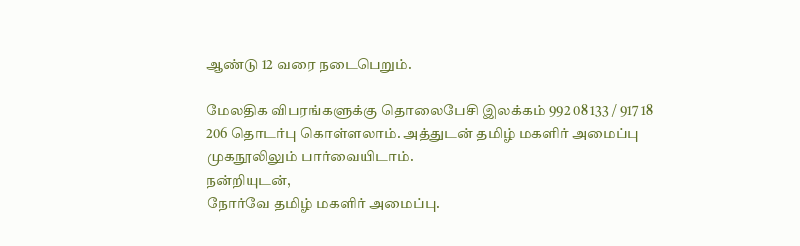ஆண்டு 12 வரை நடைபெறும்.

மேலதிக விபரங்களுக்கு தொலைபேசி இலக்கம் 992 08 133 / 917 18 206 தொடர்பு கொள்ளலாம். அத்துடன் தமிழ் மகளிர் அமைப்பு முகநூலிலும் பார்வையிடாம்.
நன்றியுடன்,
நோர்வே தமிழ் மகளிர் அமைப்பு.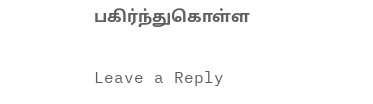பகிர்ந்துகொள்ள

Leave a Reply